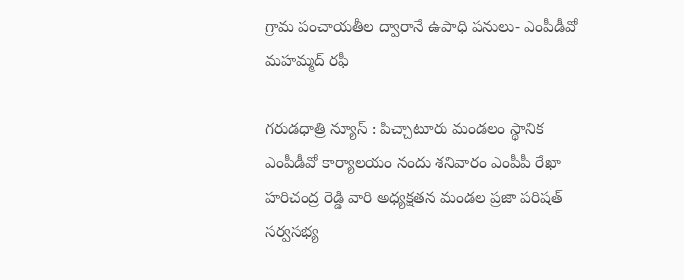గ్రామ పంచాయతీల ద్వారానే ఉపాధి పనులు- ఎంపీడీవో మహమ్మద్ రఫీ

గరుడధాత్రి న్యూస్ : పిచ్చాటూరు మండలం స్థానిక ఎంపీడీవో కార్యాలయం నందు శనివారం ఎంపీపీ రేఖా హరిచంద్ర రెడ్డి వారి అధ్యక్షతన మండల ప్రజా పరిషత్ సర్వసభ్య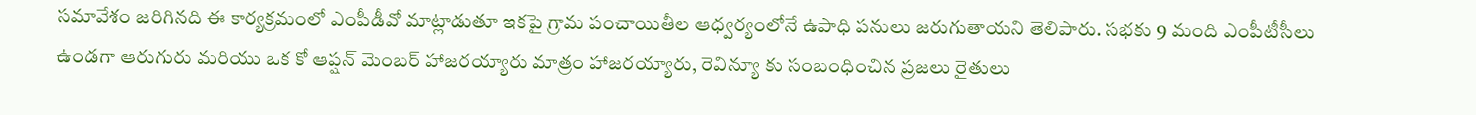సమావేశం జరిగినది ఈ కార్యక్రమంలో ఎంపీడీవో మాట్లాడుతూ ఇకపై గ్రామ పంచాయితీల ఆధ్వర్యంలోనే ఉపాధి పనులు జరుగుతాయని తెలిపారు. సభకు 9 మంది ఎంపీటీసీలు ఉండగా ఆరుగురు మరియు ఒక కో ఆప్షన్ మెంబర్ హాజరయ్యారు మాత్రం హాజరయ్యారు, రెవిన్యూ కు సంబంధించిన ప్రజలు రైతులు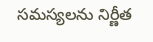సమస్యలను నిర్ణీత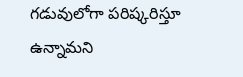గడువులోగా పరిష్కరిస్తూ ఉన్నామని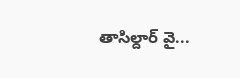తాసిల్దార్ వై...